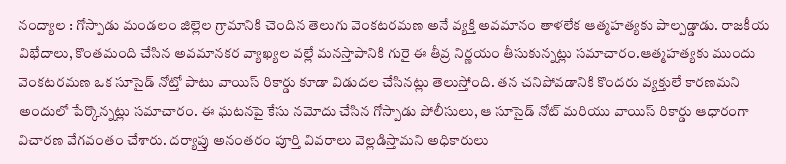నంద్యాల : గోస్పాడు మండలం జిల్లెల గ్రామానికి చెందిన తెలుగు వెంకటరమణ అనే వ్యక్తి అవమానం తాళలేక ఆత్మహత్యకు పాల్పడ్డాడు. రాజకీయ విభేదాలు, కొంతమంది చేసిన అవమానకర వ్యాఖ్యల వల్లే మనస్తాపానికి గురై ఈ తీవ్ర నిర్ణయం తీసుకున్నట్లు సమాచారం.ఆత్మహత్యకు ముందు వెంకటరమణ ఒక సూసైడ్ నోట్తో పాటు వాయిస్ రికార్డు కూడా విడుదల చేసినట్లు తెలుస్తోంది. తన చనిపోవడానికి కొందరు వ్యక్తులే కారణమని అందులో పేర్కొన్నట్లు సమాచారం. ఈ ఘటనపై కేసు నమోదు చేసిన గోస్పాడు పోలీసులు, ఆ సూసైడ్ నోట్ మరియు వాయిస్ రికార్డు ఆధారంగా విచారణ వేగవంతం చేశారు. దర్యాప్తు అనంతరం పూర్తి వివరాలు వెల్లడిస్తామని అధికారులు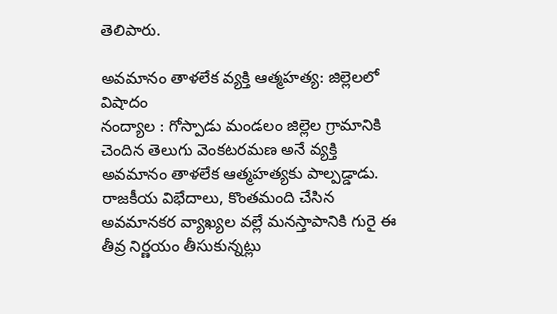తెలిపారు.

అవమానం తాళలేక వ్యక్తి ఆత్మహత్య: జిల్లెలలో విషాదం
నంద్యాల : గోస్పాడు మండలం జిల్లెల గ్రామానికి చెందిన తెలుగు వెంకటరమణ అనే వ్యక్తి అవమానం తాళలేక ఆత్మహత్యకు పాల్పడ్డాడు. రాజకీయ విభేదాలు, కొంతమంది చేసిన అవమానకర వ్యాఖ్యల వల్లే మనస్తాపానికి గురై ఈ తీవ్ర నిర్ణయం తీసుకున్నట్లు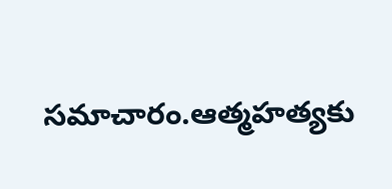సమాచారం.ఆత్మహత్యకు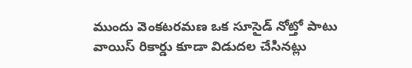ముందు వెంకటరమణ ఒక సూసైడ్ నోట్తో పాటు వాయిస్ రికార్డు కూడా విడుదల చేసినట్లు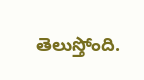తెలుస్తోంది.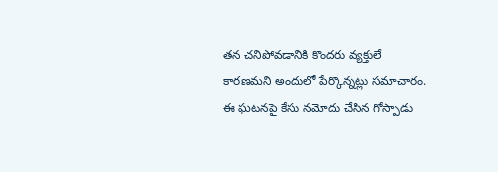తన చనిపోవడానికి కొందరు వ్యక్తులే కారణమని అందులో పేర్కొన్నట్లు సమాచారం. ఈ ఘటనపై కేసు నమోదు చేసిన గోస్పాడు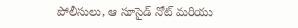పోలీసులు, ఆ సూసైడ్ నోట్ మరియు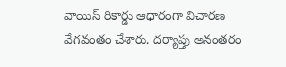వాయిస్ రికార్డు ఆధారంగా విచారణ వేగవంతం చేశారు. దర్యాప్తు అనంతరం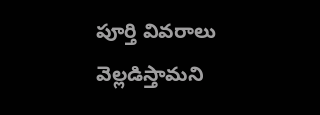పూర్తి వివరాలు వెల్లడిస్తామని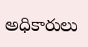అధికారులు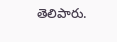తెలిపారు.